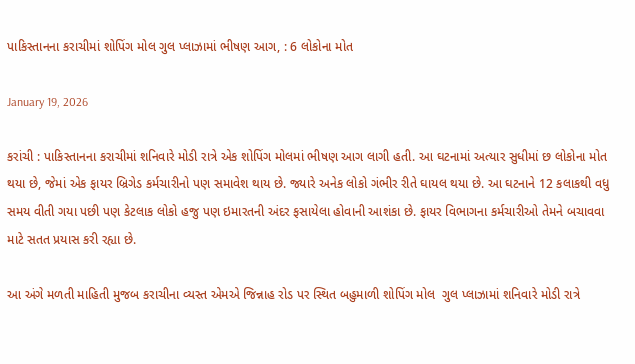પાકિસ્તાનના કરાચીમાં શોપિંગ મોલ ગુલ પ્લાઝામાં ભીષણ આગ, : 6 લોકોના મોત

January 19, 2026

કરાંચી : પાકિસ્તાનના કરાચીમાં શનિવારે મોડી રાત્રે એક શોપિંગ મોલમાં ભીષણ આગ લાગી હતી. આ ઘટનામાં અત્યાર સુધીમાં છ લોકોના મોત થયા છે, જેમાં એક ફાયર બ્રિગેડ કર્મચારીનો પણ સમાવેશ થાય છે. જ્યારે અનેક લોકો ગંભીર રીતે ઘાયલ થયા છે. આ ઘટનાને 12 કલાકથી વધુ સમય વીતી ગયા પછી પણ કેટલાક લોકો હજુ પણ ઇમારતની અંદર ફસાયેલા હોવાની આશંકા છે. ફાયર વિભાગના કર્મચારીઓ તેમને બચાવવા માટે સતત પ્રયાસ કરી રહ્યા છે.

આ અંગે મળતી માહિતી મુજબ કરાચીના વ્યસ્ત એમએ જિન્નાહ રોડ પર સ્થિત બહુમાળી શોપિંગ મોલ  ગુલ પ્લાઝામાં શનિવારે મોડી રાત્રે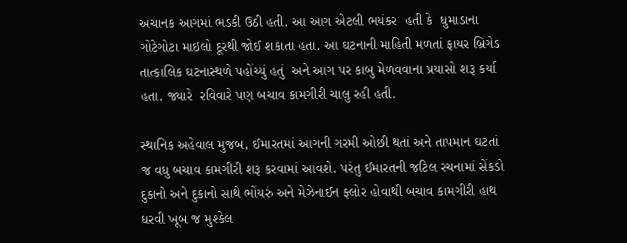અચાનક આગમાં ભડકી ઉઠી હતી. આ આગ એટલી ભયંકર  હતી કે  ધુમાડાના ગોટેગોટા માઇલો દૂરથી જોઈ શકાતા હતા. આ ઘટનાની માહિતી મળતાં ફાયર બ્રિગેડ તાત્કાલિક ઘટનાસ્થળે પહોંચ્યું હતું  અને આગ પર કાબુ મેળવવાના પ્રયાસો શરૂ કર્યા હતા. જ્યારે  રવિવારે પણ બચાવ કામગીરી ચાલુ રહી હતી.

સ્થાનિક અહેવાલ મુજબ, ઈમારતમાં આગની ગરમી ઓછી થતાં અને તાપમાન ઘટતાં જ વધુ બચાવ કામગીરી શરૂ કરવામાં આવશે. પરંતુ ઈમારતની જટિલ રચનામાં સેંકડો દુકાનો અને દુકાનો સાથે ભોંયરું અને મેઝેનાઈન ફ્લોર હોવાથી બચાવ કામગીરી હાથ ધરવી ખૂબ જ મુશ્કેલ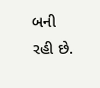બની રહી છે.